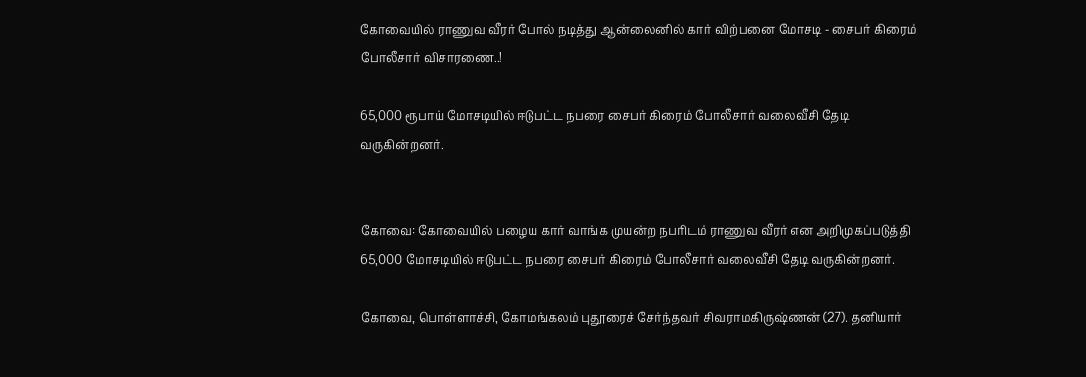கோவையில் ராணுவ வீரர் போல் நடித்து ஆன்லைனில் கார் விற்பனை மோசடி - சைபர் கிரைம் போலீசார் விசாரணை..!

65,000 ரூபாய் மோசடியில் ஈடுபட்ட நபரை சைபர் கிரைம் போலீசார் வலைவீசி தேடி வருகின்றனர்.


கோவை: கோவையில் பழைய கார் வாங்க முயன்ற நபரிடம் ராணுவ வீரர் என அறிமுகப்படுத்தி 65,000 மோசடியில் ஈடுபட்ட நபரை சைபர் கிரைம் போலீசார் வலைவீசி தேடி வருகின்றனர்.

கோவை, பொள்ளாச்சி, கோமங்கலம் புதூரைச் சேர்ந்தவர் சிவராமகிருஷ்ணன் (27). தனியார்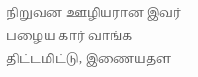நிறுவன ஊழியரான இவர் பழைய கார் வாங்க திட்டமிட்டு, இணையதள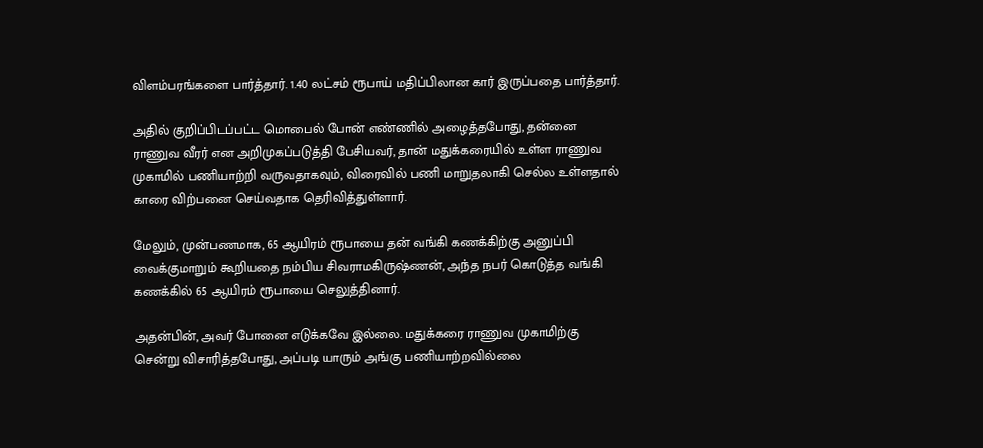விளம்பரங்களை பார்த்தார். 1.40 லட்சம் ரூபாய் மதிப்பிலான கார் இருப்பதை பார்த்தார்.

அதில் குறிப்பிடப்பட்ட மொபைல் போன் எண்ணில் அழைத்தபோது, தன்னை ராணுவ வீரர் என அறிமுகப்படுத்தி பேசியவர், தான் மதுக்கரையில் உள்ள ராணுவ முகாமில் பணியாற்றி வருவதாகவும், விரைவில் பணி மாறுதலாகி செல்ல உள்ளதால் காரை விற்பனை செய்வதாக தெரிவித்துள்ளார்.

மேலும், முன்பணமாக, 65 ஆயிரம் ரூபாயை தன் வங்கி கணக்கிற்கு அனுப்பி வைக்குமாறும் கூறியதை நம்பிய சிவராமகிருஷ்ணன், அந்த நபர் கொடுத்த வங்கி கணக்கில் 65 ஆயிரம் ரூபாயை செலுத்தினார்.

அதன்பின், அவர் போனை எடுக்கவே இல்லை. மதுக்கரை ராணுவ முகாமிற்கு சென்று விசாரித்தபோது, அப்படி யாரும் அங்கு பணியாற்றவில்லை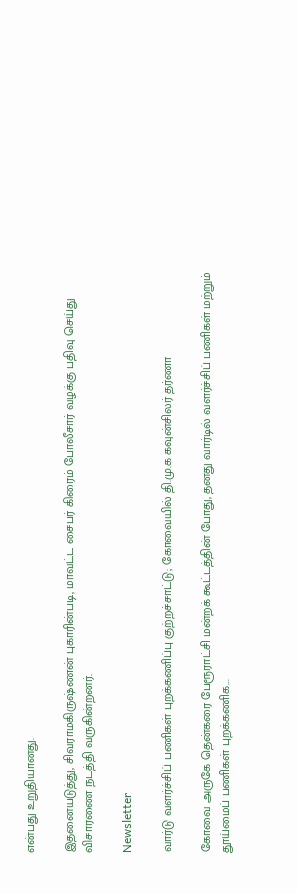என்பது உறுதியானது.

இதனையடுத்து, சிவராமகிருஷ்ணன் புகாரின்படி, மாவட்ட சைபர் கிரைம் போலீசார் வழக்கு பதிவு செய்து விசாரணை நடத்தி வருகின்றனர்.

Newsletter

வார்டு வளர்ச்சிப் பணிகள் புறக்கணிப்பு குற்றச்சாட்டு; கோவையில் தி.மு.க கவுன்சிலர் தர்ணா

கோவை அருகே தென்கரை பேரூராட்சி மன்றக் கூட்டத்தின் போது, தனது வார்டில் வளர்ச்சிப் பணிகள் மற்றும் தூய்மைப் பணிகள் புறக்கணிக...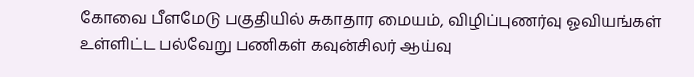கோவை பீளமேடு பகுதியில் சுகாதார மையம், விழிப்புணர்வு ஓவியங்கள் உள்ளிட்ட பல்வேறு பணிகள் கவுன்சிலர் ஆய்வு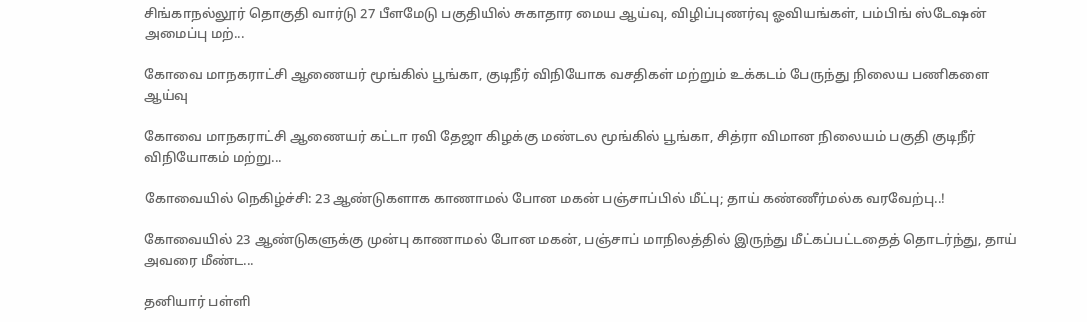சிங்காநல்லூர் தொகுதி வார்டு 27 பீளமேடு பகுதியில் சுகாதார மைய ஆய்வு, விழிப்புணர்வு ஓவியங்கள், பம்பிங் ஸ்டேஷன் அமைப்பு மற்...

கோவை மாநகராட்சி ஆணையர் மூங்கில் பூங்கா, குடிநீர் விநியோக வசதிகள் மற்றும் உக்கடம் பேருந்து நிலைய பணிகளை ஆய்வு

கோவை மாநகராட்சி ஆணையர் கட்டா ரவி தேஜா கிழக்கு மண்டல மூங்கில் பூங்கா, சித்ரா விமான நிலையம் பகுதி குடிநீர் விநியோகம் மற்று...

கோவையில் நெகிழ்ச்சி: 23 ஆண்டுகளாக காணாமல் போன மகன் பஞ்சாப்பில் மீட்பு; தாய் கண்ணீர்மல்க வரவேற்பு..!

கோவையில் 23 ஆண்டுகளுக்கு முன்பு காணாமல் போன மகன், பஞ்சாப் மாநிலத்தில் இருந்து மீட்கப்பட்டதைத் தொடர்ந்து, தாய் அவரை மீண்ட...

தனியார் பள்ளி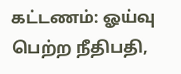கட்டணம்: ஓய்வு பெற்ற நீதிபதி,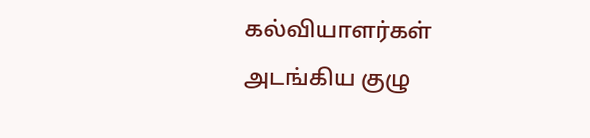கல்வியாளர்கள் அடங்கிய குழு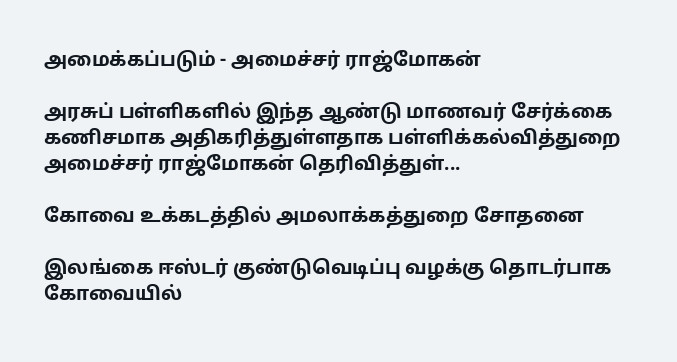அமைக்கப்படும் - அமைச்சர் ராஜ்மோகன்

அரசுப் பள்ளிகளில் இந்த ஆண்டு மாணவர் சேர்க்கை கணிசமாக அதிகரித்துள்ளதாக பள்ளிக்கல்வித்துறை அமைச்சர் ராஜ்மோகன் தெரிவித்துள்...

கோவை உக்கடத்தில் அமலாக்கத்துறை சோதனை

இலங்கை ஈஸ்டர் குண்டுவெடிப்பு வழக்கு தொடர்பாக கோவையில்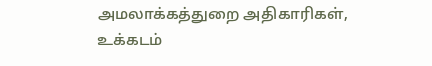அமலாக்கத்துறை அதிகாரிகள், உக்கடம்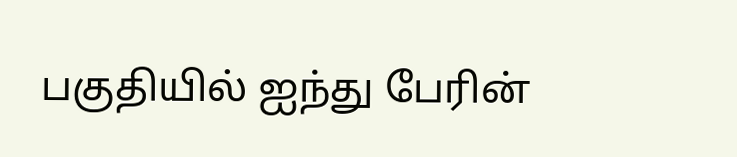பகுதியில் ஐந்து பேரின்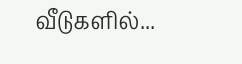வீடுகளில்...